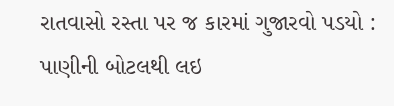રાતવાસો રસ્તા પર જ કારમાં ગુજારવો પડયો : પાણીની બોટલથી લઇ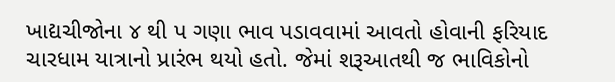ખાદ્યચીજોના ૪ થી પ ગણા ભાવ પડાવવામાં આવતો હોવાની ફરિયાદ
ચારધામ યાત્રાનો પ્રારંભ થયો હતો. જેમાં શરૂઆતથી જ ભાવિકોનો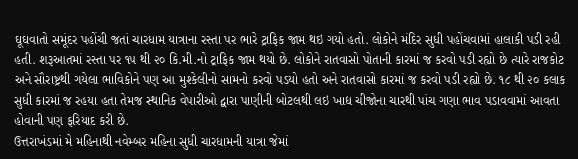ઘૂઘવાતો સમૂંદર પહોંચી જતાં ચારધામ યાત્રાના રસ્તા પર ભારે ટ્રાફિક જામ થઇ ગયો હતો. લોકોને મંદિર સુધી પહોંચવામાં હાલાકી પડી રહી હતી. શરૂઆતમાં રસ્તા પર ૧૫ થી ૨૦ કિ.મી.નો ટ્રાફિક જામ થયો છે. લોકોને રાતવાસો પોતાની કારમાં જ કરવો પડી રહ્યો છે ત્યારે રાજકોટ અને સૌરાષ્ટ્રથી ગયેલા ભાવિકોને પણ આ મુશ્કેલીનો સામનો કરવો પડયો હતો અને રાતવાસો કારમાં જ કરવો પડી રહ્યો છે. ૧૮ થી ૨૦ કલાક સુધી કારમાં જ રહયા હતા તેમજ સ્થાનિક વેપારીઓ દ્વારા પાણીની બોટલથી લઇ ખાદ્ય ચીજોના ચારથી પાંચ ગણા ભાવ પડાવવામાં આવતા હોવાની પણ ફરિયાદ કરી છે.
ઉત્તરાખંડમાં મે મહિનાથી નવેમ્બર મહિના સુધી ચારધામની યાત્રા જેમાં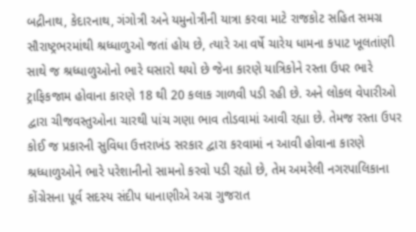બદ્રીનાથ, કેદારનાથ, ગંગોત્રી અને યમુનોત્રીની યાત્રા કરવા માટે રાજકોટ સહિત સમગ્ર સૌરાષ્ટ્રભરમાંથી શ્રધ્ધાળુઓ જતાં હોય છે, ત્યારે આ વર્ષે ચારેય ધામના કપાટ ખૂલતાંણી સાથે જ શ્રધ્ધાળુઓનો ભારે ઘસારો થયો છે જેના કારણે યાત્રિકોને રસ્તા ઉપર ભારે ટ્રાફિકજામ હોવાના કારણે 18 થી 20 કલાક ગાળવી પડી રહી છે. અને લોકલ વેપારીઓ દ્વારા ચીજવસ્તુઓના ચારથી પાંચ ગણા ભાવ તોડવામાં આવી રહ્યા છે. તેમજ રસ્તા ઉપર કોઈ જ પ્રકારની સુવિધા ઉત્તરાખંડ સરકાર દ્વારા કરવામાં ન આવી હોવાના કારણે શ્રધ્ધાળુઓને ભારે પરેશાનીનો સામનો કરવો પડી રહ્યો છે, તેમ અમરેલી નગરપાલિકાના કોંગ્રેસના પૂર્વ સદસ્ય સંદીપ ધાનાણીએ અગ્ર ગુજરાત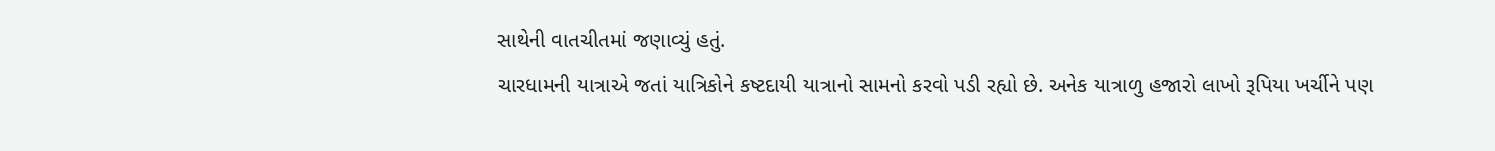સાથેની વાતચીતમાં જણાવ્યું હતું.
ચારધામની યાત્રાએ જતાં યાત્રિકોને કષ્ટદાયી યાત્રાનો સામનો કરવો પડી રહ્યો છે. અનેક યાત્રાળુ હજારો લાખો રૂપિયા ખર્ચીને પણ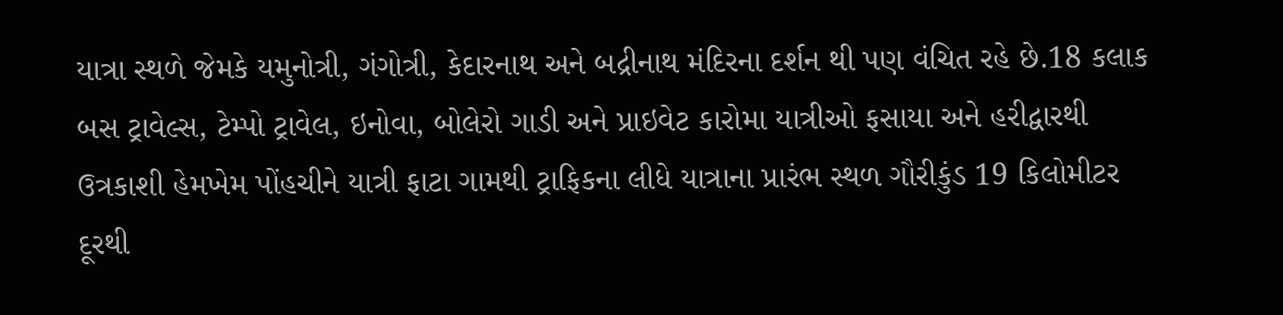યાત્રા સ્થળે જેમકે યમુનોત્રી, ગંગોત્રી, કેદારનાથ અને બદ્રીનાથ મંદિરના દર્શન થી પણ વંચિત રહે છે.18 કલાક બસ ટ્રાવેલ્સ, ટેમ્પો ટ્રાવેલ, ઇનોવા, બોલેરો ગાડી અને પ્રાઇવેટ કારોમા યાત્રીઓ ફસાયા અને હરીદ્વારથી ઉત્રકાશી હેમખેમ પોંહચીને યાત્રી ફાટા ગામથી ટ્રાફિકના લીધે યાત્રાના પ્રારંભ સ્થળ ગૌરીકુંડ 19 કિલોમીટર દૂરથી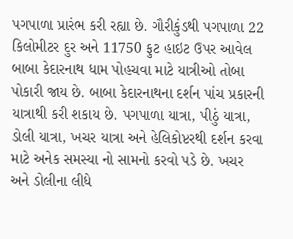પગપાળા પ્રારંભ કરી રહ્યા છે. ગૌરીકુંડથી પગપાળા 22 કિલોમીટર દુર અને 11750 ફુટ હાઇટ ઉપર આવેલ બાબા કેદારનાથ ધામ પોહચવા માટે યાત્રીઓ તોબા પોકારી જાય છે. બાબા કેદારનાથના દર્શન પાંચ પ્રકારની યાત્રાથી કરી શકાય છે. પગપાળા યાત્રા, પીઠું યાત્રા, ડોલી યાત્રા, ખચર યાત્રા અને હેલિકોપ્ટરથી દર્શન કરવા માટે અનેક સમસ્યા નો સામનો કરવો પડે છે. ખચર અને ડોલીના લીધે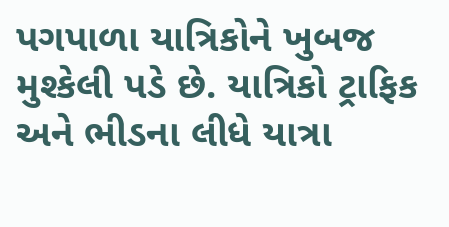પગપાળા યાત્રિકોને ખુબજ મુશ્કેલી પડે છે. યાત્રિકો ટ્રાફિક અને ભીડના લીધે યાત્રા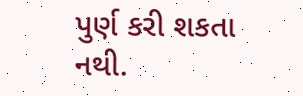પુર્ણ કરી શકતા નથી.